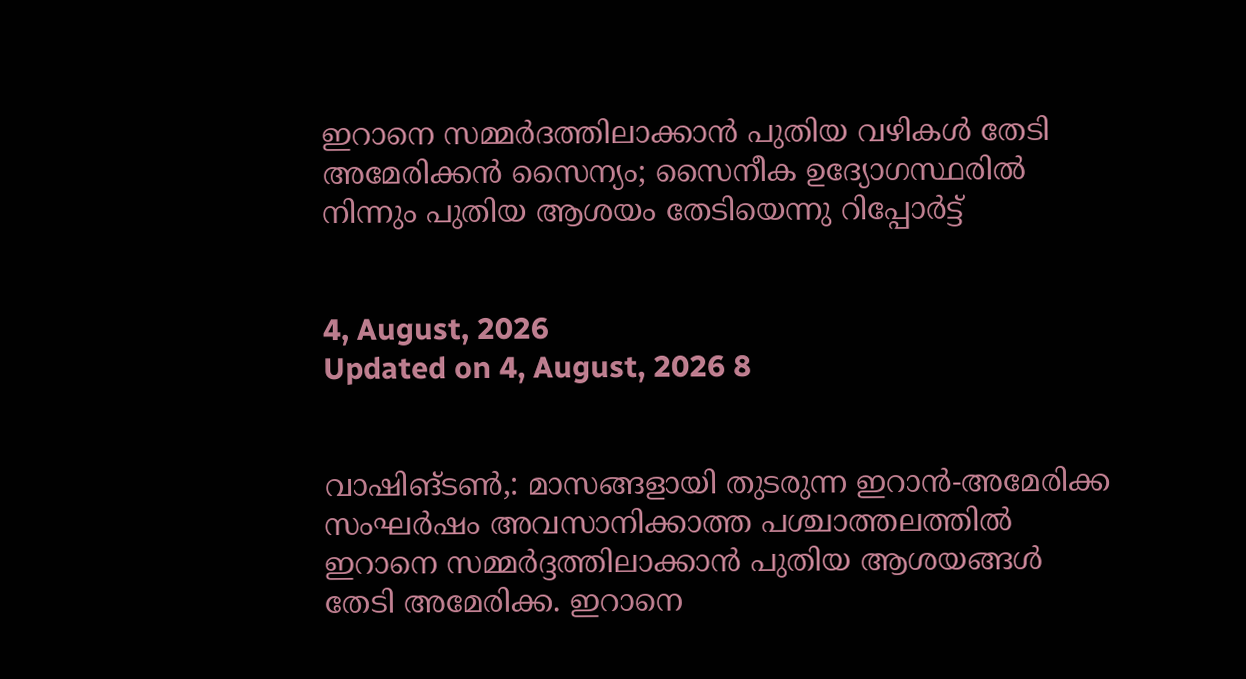ഇറാനെ സമ്മര്‍ദത്തിലാക്കാന്‍ പുതിയ വഴികള്‍ തേടി അമേരിക്കന്‍ സൈന്യം; സൈനീക ഉദ്യോഗസ്ഥരില്‍ നിന്നും പുതിയ ആശയം തേടിയെന്നു റിപ്പോര്‍ട്ട്


4, August, 2026
Updated on 4, August, 2026 8


വാഷിങ്ടണ്‍,: മാസങ്ങളായി തുടരുന്ന ഇറാന്‍-അമേരിക്ക സംഘര്‍ഷം അവസാനിക്കാത്ത പശ്ചാത്തലത്തില്‍ ഇറാനെ സമ്മര്‍ദ്ദത്തിലാക്കാന്‍ പുതിയ ആശയങ്ങള്‍ തേടി അമേരിക്ക. ഇറാനെ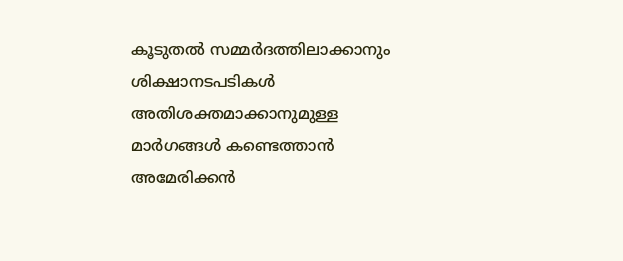കൂടുതല്‍ സമ്മര്‍ദത്തിലാക്കാനും ശിക്ഷാനടപടികള്‍ അതിശക്തമാക്കാനുമുള്ള മാര്‍ഗങ്ങള്‍ കണ്ടെത്താന്‍ അമേരിക്കന്‍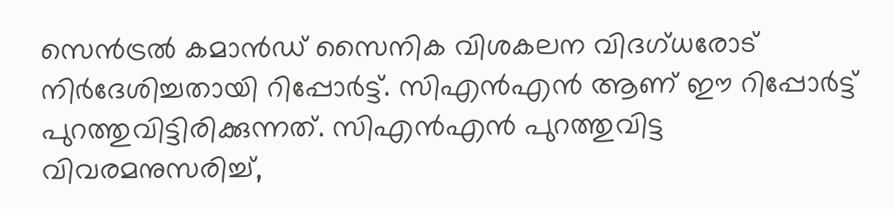സെന്‍ട്രല്‍ കമാന്‍ഡ് സൈനിക വിശകലന വിദഗ്ധരോട് നിര്‍ദേശിച്ചതായി റിപ്പോര്‍ട്ട്. സിഎന്‍എന്‍ ആണ് ഈ റിപ്പോര്‍ട്ട് പുറത്തുവിട്ടിരിക്കുന്നത്. സിഎന്‍എന്‍ പുറത്തുവിട്ട വിവരമനുസരിച്ച്,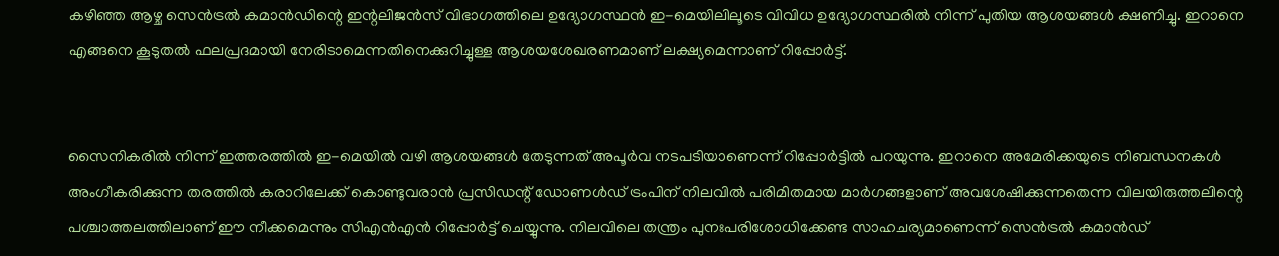കഴിഞ്ഞ ആഴ്ച സെന്‍ട്രല്‍ കമാന്‍ഡിന്റെ ഇന്റലിജന്‍സ് വിഭാഗത്തിലെ ഉദ്യോഗസ്ഥന്‍ ഇ-മെയിലിലൂടെ വിവിധ ഉദ്യോഗസ്ഥരില്‍ നിന്ന് പുതിയ ആശയങ്ങള്‍ ക്ഷണിച്ചു. ഇറാനെ എങ്ങനെ കൂടുതല്‍ ഫലപ്രദമായി നേരിടാമെന്നതിനെക്കുറിച്ചുള്ള ആശയശേഖരണമാണ് ലക്ഷ്യമെന്നാണ് റിപ്പോര്‍ട്ട്.


സൈനികരില്‍ നിന്ന് ഇത്തരത്തില്‍ ഇ-മെയില്‍ വഴി ആശയങ്ങള്‍ തേടുന്നത് അപൂര്‍വ നടപടിയാണെന്ന് റിപ്പോര്‍ട്ടില്‍ പറയുന്നു. ഇറാനെ അമേരിക്കയുടെ നിബന്ധനകള്‍ അംഗീകരിക്കുന്ന തരത്തില്‍ കരാറിലേക്ക് കൊണ്ടുവരാന്‍ പ്രസിഡന്റ് ഡോണള്‍ഡ് ട്രംപിന് നിലവില്‍ പരിമിതമായ മാര്‍ഗങ്ങളാണ് അവശേഷിക്കുന്നതെന്ന വിലയിരുത്തലിന്റെ പശ്ചാത്തലത്തിലാണ് ഈ നീക്കമെന്നും സിഎന്‍എന്‍ റിപ്പോര്‍ട്ട് ചെയ്യുന്നു. നിലവിലെ തന്ത്രം പുനഃപരിശോധിക്കേണ്ട സാഹചര്യമാണെന്ന് സെന്‍ട്രല്‍ കമാന്‍ഡ്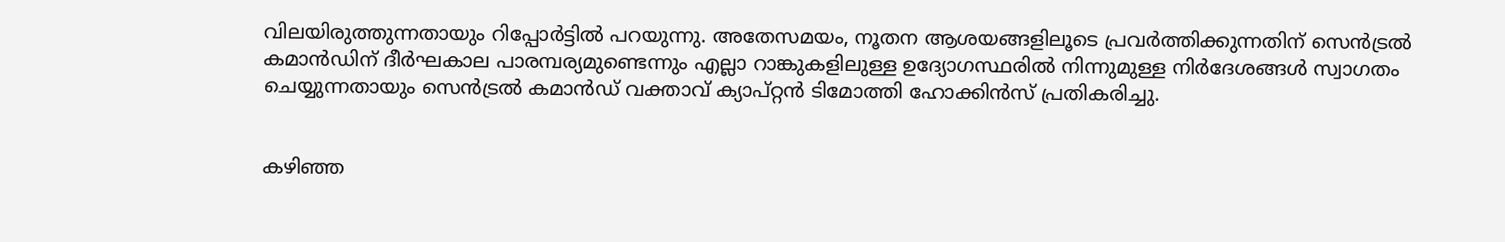വിലയിരുത്തുന്നതായും റിപ്പോര്‍ട്ടില്‍ പറയുന്നു. അതേസമയം, നൂതന ആശയങ്ങളിലൂടെ പ്രവര്‍ത്തിക്കുന്നതിന് സെന്‍ട്രല്‍ കമാന്‍ഡിന് ദീര്‍ഘകാല പാരമ്പര്യമുണ്ടെന്നും എല്ലാ റാങ്കുകളിലുള്ള ഉദ്യോഗസ്ഥരില്‍ നിന്നുമുള്ള നിര്‍ദേശങ്ങള്‍ സ്വാഗതം ചെയ്യുന്നതായും സെന്‍ട്രല്‍ കമാന്‍ഡ് വക്താവ് ക്യാപ്റ്റന്‍ ടിമോത്തി ഹോക്കിന്‍സ് പ്രതികരിച്ചു.


കഴിഞ്ഞ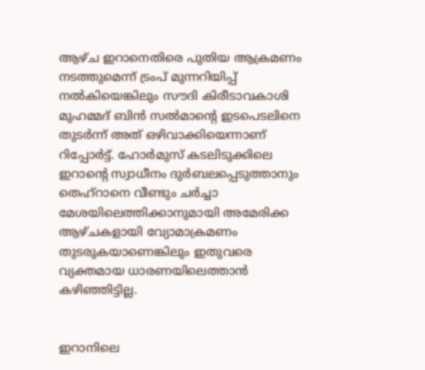ആഴ്ച ഇറാനെതിരെ പുതിയ ആക്രമണം നടത്തുമെന്ന് ട്രംപ് മുന്നറിയിപ്പ് നല്‍കിയെങ്കിലും സൗദി കിരീടാവകാശി മുഹമ്മദ് ബിന്‍ സല്‍മാന്റെ ഇടപെടലിനെ തുടര്‍ന്ന് അത് ഒഴിവാക്കിയെന്നാണ് റിപ്പോര്‍ട്ട്. ഹോര്‍മുസ് കടലിടുക്കിലെ ഇറാന്റെ സ്വാധീനം ദുര്‍ബലപ്പെടുത്താനും തെഹ്‌റാനെ വീണ്ടും ചര്‍ച്ചാ മേശയിലെത്തിക്കാനുമായി അമേരിക്ക ആഴ്ചകളായി വ്യോമാക്രമണം തുടരുകയാണെങ്കിലും ഇതുവരെ വ്യക്തമായ ധാരണയിലെത്താന്‍ കഴിഞ്ഞിട്ടില്ല.


ഇറാനിലെ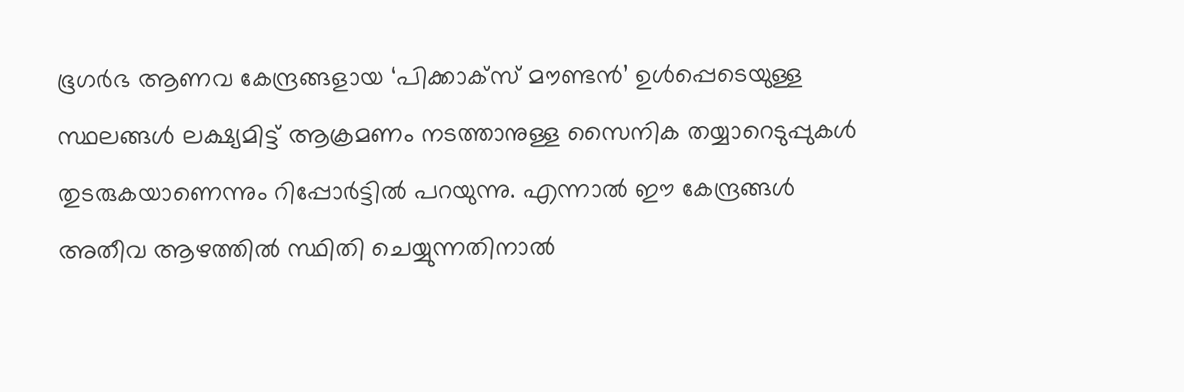ഭൂഗര്‍ഭ ആണവ കേന്ദ്രങ്ങളായ ‘പിക്കാക്‌സ് മൗണ്ടന്‍’ ഉള്‍പ്പെടെയുള്ള സ്ഥലങ്ങള്‍ ലക്ഷ്യമിട്ട് ആക്രമണം നടത്താനുള്ള സൈനിക തയ്യാറെടുപ്പുകള്‍ തുടരുകയാണെന്നും റിപ്പോര്‍ട്ടില്‍ പറയുന്നു. എന്നാല്‍ ഈ കേന്ദ്രങ്ങള്‍ അതീവ ആഴത്തില്‍ സ്ഥിതി ചെയ്യുന്നതിനാല്‍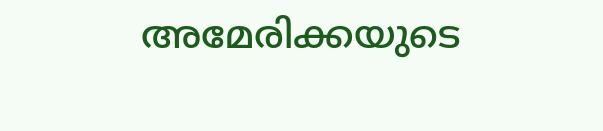അമേരിക്കയുടെ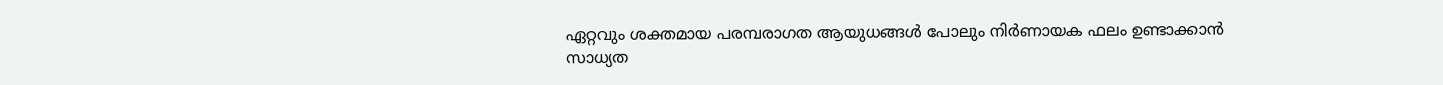ഏറ്റവും ശക്തമായ പരമ്പരാഗത ആയുധങ്ങള്‍ പോലും നിര്‍ണായക ഫലം ഉണ്ടാക്കാന്‍ സാധ്യത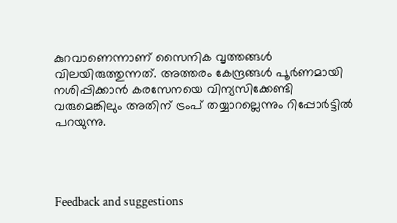കുറവാണെന്നാണ് സൈനിക വൃത്തങ്ങള്‍ വിലയിരുത്തുന്നത്. അത്തരം കേന്ദ്രങ്ങള്‍ പൂര്‍ണമായി നശിപ്പിക്കാന്‍ കരസേനയെ വിന്യസിക്കേണ്ടി വരുമെങ്കിലും അതിന് ട്രംപ് തയ്യാറല്ലെന്നും റിപ്പോര്‍ട്ടില്‍ പറയുന്നു.




Feedback and suggestions